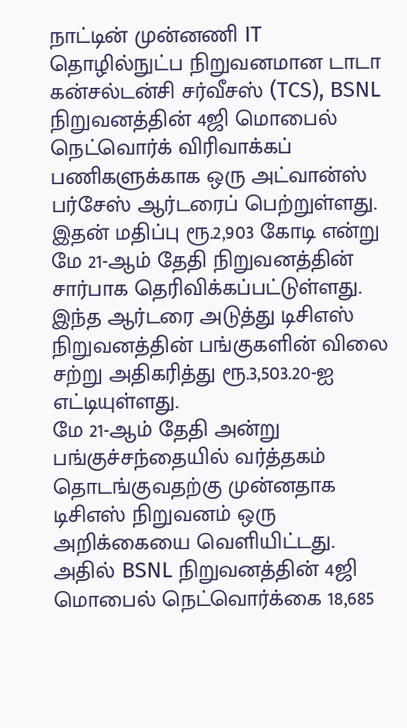நாட்டின் முன்னணி IT தொழில்நுட்ப நிறுவனமான டாடா கன்சல்டன்சி சர்வீசஸ் (TCS), BSNL நிறுவனத்தின் 4ஜி மொபைல் நெட்வொர்க் விரிவாக்கப் பணிகளுக்காக ஒரு அட்வான்ஸ் பர்சேஸ் ஆர்டரைப் பெற்றுள்ளது. இதன் மதிப்பு ரூ.2,903 கோடி என்று மே 21-ஆம் தேதி நிறுவனத்தின் சார்பாக தெரிவிக்கப்பட்டுள்ளது. இந்த ஆர்டரை அடுத்து டிசிஎஸ் நிறுவனத்தின் பங்குகளின் விலை சற்று அதிகரித்து ரூ.3,503.20-ஐ எட்டியுள்ளது.
மே 21-ஆம் தேதி அன்று பங்குச்சந்தையில் வர்த்தகம் தொடங்குவதற்கு முன்னதாக டிசிஎஸ் நிறுவனம் ஒரு அறிக்கையை வெளியிட்டது. அதில் BSNL நிறுவனத்தின் 4ஜி மொபைல் நெட்வொர்க்கை 18,685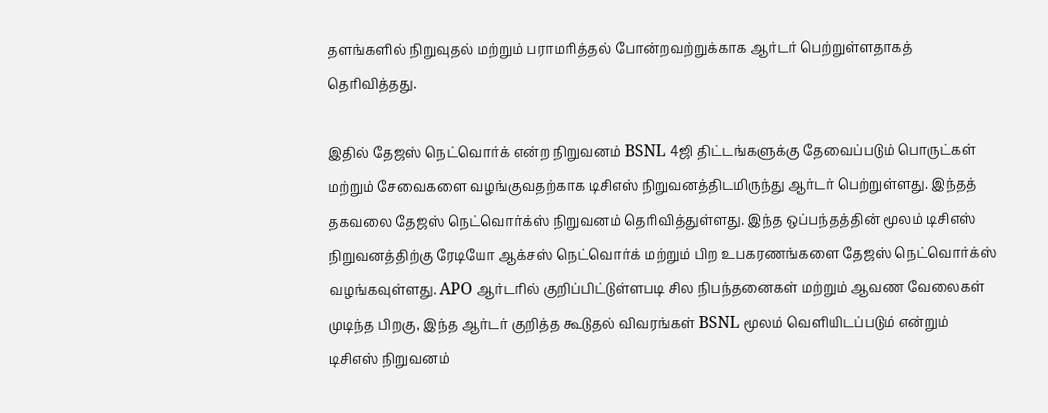தளங்களில் நிறுவுதல் மற்றும் பராமரித்தல் போன்றவற்றுக்காக ஆர்டர் பெற்றுள்ளதாகத் தெரிவித்தது.

இதில் தேஜஸ் நெட்வொர்க் என்ற நிறுவனம் BSNL 4ஜி திட்டங்களுக்கு தேவைப்படும் பொருட்கள் மற்றும் சேவைகளை வழங்குவதற்காக டிசிஎஸ் நிறுவனத்திடமிருந்து ஆர்டர் பெற்றுள்ளது. இந்தத் தகவலை தேஜஸ் நெட்வொர்க்ஸ் நிறுவனம் தெரிவித்துள்ளது. இந்த ஒப்பந்தத்தின் மூலம் டிசிஎஸ் நிறுவனத்திற்கு ரேடியோ ஆக்சஸ் நெட்வொர்க் மற்றும் பிற உபகரணங்களை தேஜஸ் நெட்வொர்க்ஸ் வழங்கவுள்ளது. APO ஆர்டரில் குறிப்பிட்டுள்ளபடி சில நிபந்தனைகள் மற்றும் ஆவண வேலைகள் முடிந்த பிறகு, இந்த ஆர்டர் குறித்த கூடுதல் விவரங்கள் BSNL மூலம் வெளியிடப்படும் என்றும் டிசிஎஸ் நிறுவனம்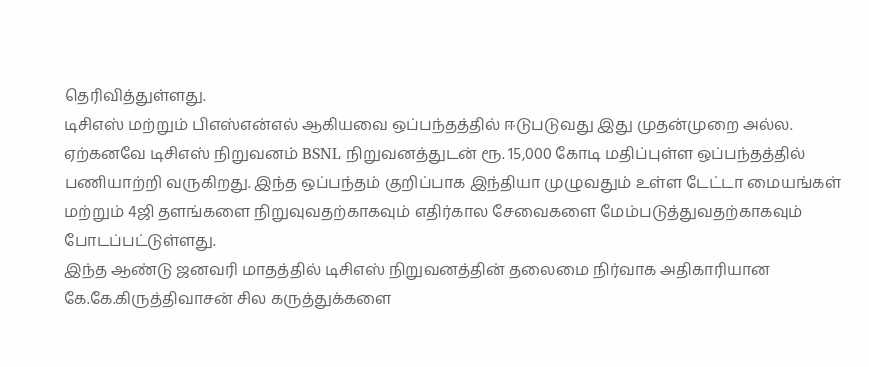தெரிவித்துள்ளது.
டிசிஎஸ் மற்றும் பிஎஸ்என்எல் ஆகியவை ஒப்பந்தத்தில் ஈடுபடுவது இது முதன்முறை அல்ல. ஏற்கனவே டிசிஎஸ் நிறுவனம் BSNL நிறுவனத்துடன் ரூ. 15,000 கோடி மதிப்புள்ள ஒப்பந்தத்தில் பணியாற்றி வருகிறது. இந்த ஒப்பந்தம் குறிப்பாக இந்தியா முழுவதும் உள்ள டேட்டா மையங்கள் மற்றும் 4ஜி தளங்களை நிறுவுவதற்காகவும் எதிர்கால சேவைகளை மேம்படுத்துவதற்காகவும் போடப்பட்டுள்ளது.
இந்த ஆண்டு ஜனவரி மாதத்தில் டிசிஎஸ் நிறுவனத்தின் தலைமை நிர்வாக அதிகாரியான கே.கே.கிருத்திவாசன் சில கருத்துக்களை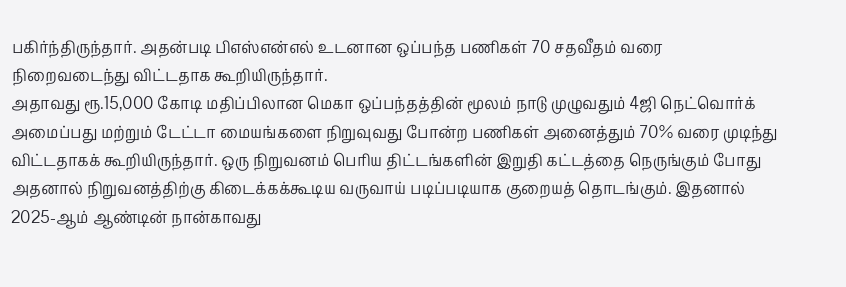பகிர்ந்திருந்தார். அதன்படி பிஎஸ்என்எல் உடனான ஒப்பந்த பணிகள் 70 சதவீதம் வரை நிறைவடைந்து விட்டதாக கூறியிருந்தார்.
அதாவது ரூ.15,000 கோடி மதிப்பிலான மெகா ஒப்பந்தத்தின் மூலம் நாடு முழுவதும் 4ஜி நெட்வொர்க் அமைப்பது மற்றும் டேட்டா மையங்களை நிறுவுவது போன்ற பணிகள் அனைத்தும் 70% வரை முடிந்து விட்டதாகக் கூறியிருந்தார். ஒரு நிறுவனம் பெரிய திட்டங்களின் இறுதி கட்டத்தை நெருங்கும் போது அதனால் நிறுவனத்திற்கு கிடைக்கக்கூடிய வருவாய் படிப்படியாக குறையத் தொடங்கும். இதனால் 2025-ஆம் ஆண்டின் நான்காவது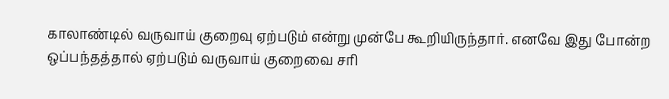காலாண்டில் வருவாய் குறைவு ஏற்படும் என்று முன்பே கூறியிருந்தார். எனவே இது போன்ற ஒப்பந்தத்தால் ஏற்படும் வருவாய் குறைவை சரி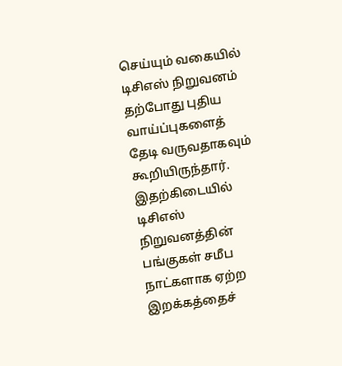செய்யும் வகையில் டிசிஎஸ் நிறுவனம் தற்போது புதிய வாய்ப்புகளைத் தேடி வருவதாகவும் கூறியிருந்தார்.
இதற்கிடையில் டிசிஎஸ் நிறுவனத்தின் பங்குகள் சமீப நாட்களாக ஏற்ற இறக்கத்தைச்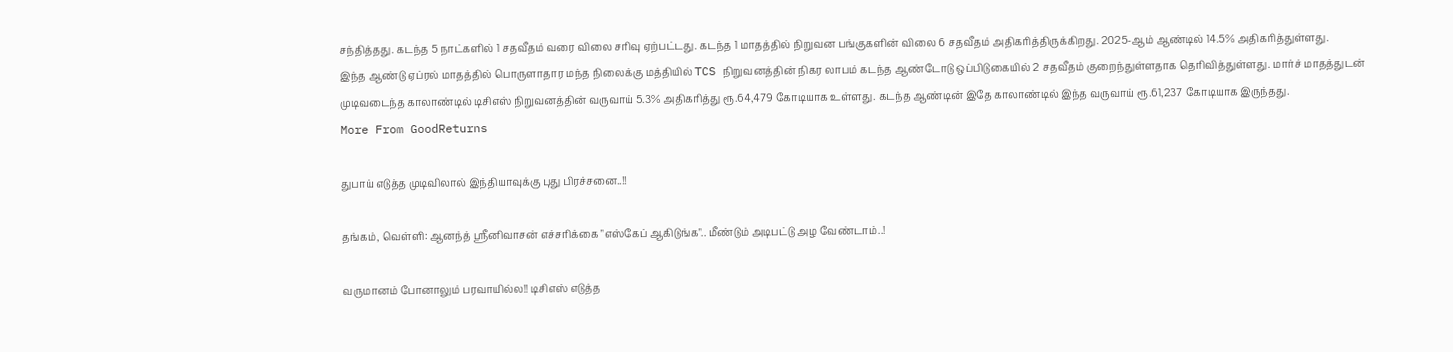சந்தித்தது. கடந்த 5 நாட்களில் 1 சதவீதம் வரை விலை சரிவு ஏற்பட்டது. கடந்த 1 மாதத்தில் நிறுவன பங்குகளின் விலை 6 சதவீதம் அதிகரித்திருக்கிறது. 2025-ஆம் ஆண்டில் 14.5% அதிகரித்துள்ளது.
இந்த ஆண்டு ஏப்ரல் மாதத்தில் பொருளாதார மந்த நிலைக்கு மத்தியில் TCS நிறுவனத்தின் நிகர லாபம் கடந்த ஆண்டோடு ஒப்பிடுகையில் 2 சதவீதம் குறைந்துள்ளதாக தெரிவித்துள்ளது. மார்ச் மாதத்துடன் முடிவடைந்த காலாண்டில் டிசிஎஸ் நிறுவனத்தின் வருவாய் 5.3% அதிகரித்து ரூ.64,479 கோடியாக உள்ளது. கடந்த ஆண்டின் இதே காலாண்டில் இந்த வருவாய் ரூ.61,237 கோடியாக இருந்தது.
More From GoodReturns

துபாய் எடுத்த முடிவிலால் இந்தியாவுக்கு புது பிரச்சனை..!!

தங்கம், வெள்ளி: ஆனந்த் ஸ்ரீனிவாசன் எச்சரிக்கை "எஸ்கேப் ஆகிடுங்க".. மீண்டும் அடிபட்டு அழ வேண்டாம்..!

வருமானம் போனாலும் பரவாயில்ல!! டிசிஎஸ் எடுத்த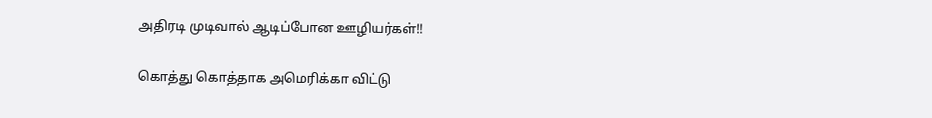அதிரடி முடிவால் ஆடிப்போன ஊழியர்கள்!!

கொத்து கொத்தாக அமெரிக்கா விட்டு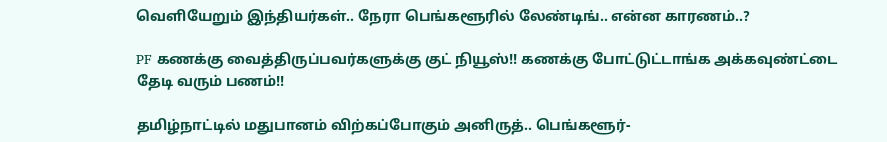வெளியேறும் இந்தியர்கள்.. நேரா பெங்களூரில் லேண்டிங்.. என்ன காரணம்..?

PF கணக்கு வைத்திருப்பவர்களுக்கு குட் நியூஸ்!! கணக்கு போட்டுட்டாங்க அக்கவுண்ட்டை தேடி வரும் பணம்!!

தமிழ்நாட்டில் மதுபானம் விற்கப்போகும் அனிருத்.. பெங்களூர்-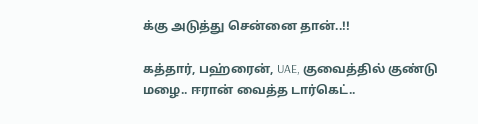க்கு அடுத்து சென்னை தான்..!!

கத்தார், பஹ்ரைன், UAE, குவைத்தில் குண்டு மழை.. ஈரான் வைத்த டார்கெட்..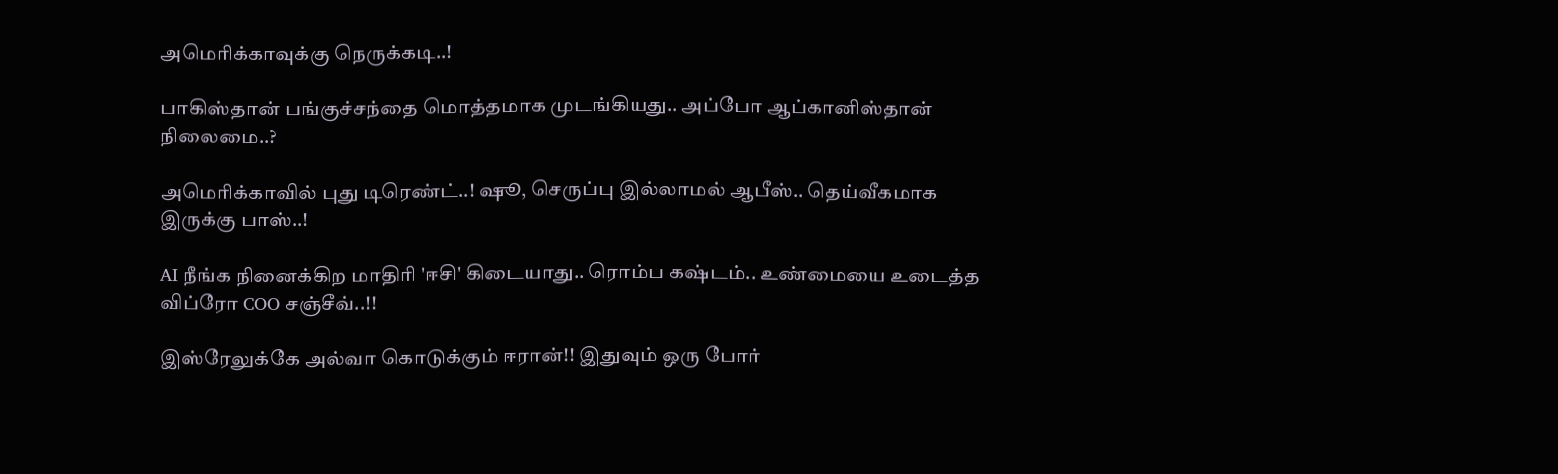அமெரிக்காவுக்கு நெருக்கடி..!

பாகிஸ்தான் பங்குச்சந்தை மொத்தமாக முடங்கியது.. அப்போ ஆப்கானிஸ்தான் நிலைமை..?

அமெரிக்காவில் புது டிரெண்ட்..! ஷூ, செருப்பு இல்லாமல் ஆபீஸ்.. தெய்வீகமாக இருக்கு பாஸ்..!

AI நீங்க நினைக்கிற மாதிரி 'ஈசி' கிடையாது.. ரொம்ப கஷ்டம்.. உண்மையை உடைத்த விப்ரோ COO சஞ்சீவ்..!!

இஸ்ரேலுக்கே அல்வா கொடுக்கும் ஈரான்!! இதுவும் ஒரு போர்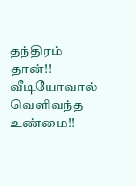தந்திரம் தான்!! வீடியோவால் வெளிவந்த உண்மை!!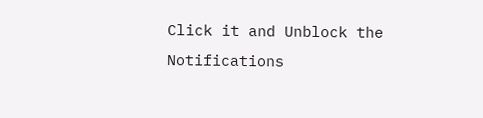Click it and Unblock the Notifications